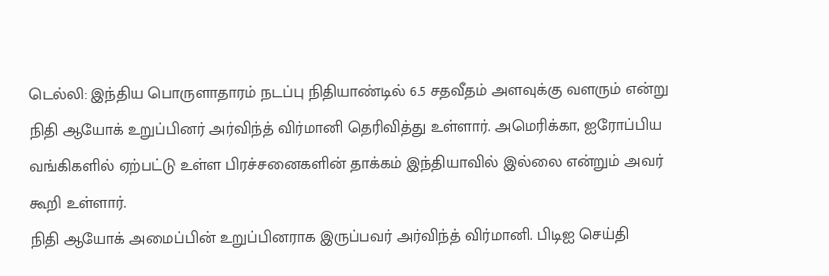டெல்லி: இந்திய பொருளாதாரம் நடப்பு நிதியாண்டில் 6.5 சதவீதம் அளவுக்கு வளரும் என்று நிதி ஆயோக் உறுப்பினர் அர்விந்த் விர்மானி தெரிவித்து உள்ளார். அமெரிக்கா, ஐரோப்பிய வங்கிகளில் ஏற்பட்டு உள்ள பிரச்சனைகளின் தாக்கம் இந்தியாவில் இல்லை என்றும் அவர் கூறி உள்ளார்.
நிதி ஆயோக் அமைப்பின் உறுப்பினராக இருப்பவர் அர்விந்த் விர்மானி. பிடிஐ செய்தி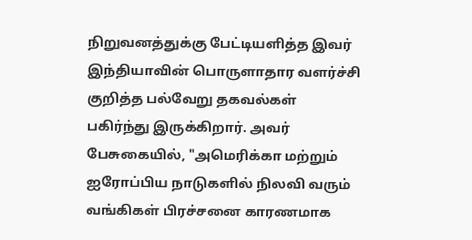நிறுவனத்துக்கு பேட்டியளித்த இவர் இந்தியாவின் பொருளாதார வளர்ச்சி குறித்த பல்வேறு தகவல்கள் பகிர்ந்து இருக்கிறார். அவர் பேசுகையில், "அமெரிக்கா மற்றும் ஐரோப்பிய நாடுகளில் நிலவி வரும் வங்கிகள் பிரச்சனை காரணமாக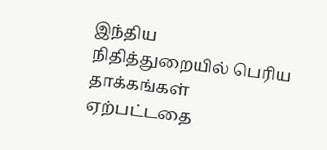இந்திய நிதித்துறையில் பெரிய தாக்கங்கள் ஏற்பட்டதை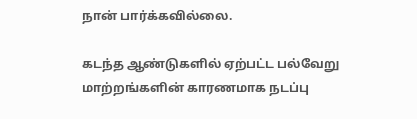நான் பார்க்கவில்லை.

கடந்த ஆண்டுகளில் ஏற்பட்ட பல்வேறு மாற்றங்களின் காரணமாக நடப்பு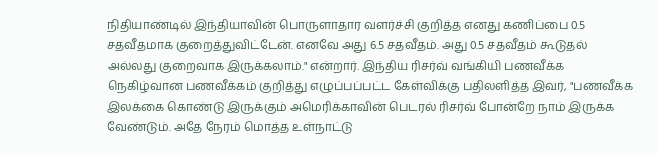நிதியாண்டில் இந்தியாவின் பொருளாதார வளர்ச்சி குறித்த எனது கணிப்பை 0.5 சதவீதமாக குறைத்துவிட்டேன். எனவே அது 6.5 சதவீதம். அது 0.5 சதவீதம் கூடுதல் அல்லது குறைவாக இருக்கலாம்." என்றார். இந்திய ரிசர்வ் வங்கியி பணவீக்க நெகிழ்வான பணவீக்கம் குறித்து எழுப்பப்பட்ட கேள்விக்கு பதிலளித்த இவர், "பணவீக்க இலக்கை கொண்டு இருக்கும் அமெரிக்காவின் பெடரல் ரிசர்வ் போன்றே நாம் இருக்க வேண்டும். அதே நேரம் மொத்த உள்நாட்டு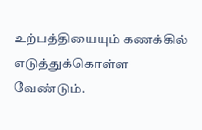உற்பத்தியையும் கணக்கில் எடுத்துக்கொள்ள வேண்டும்.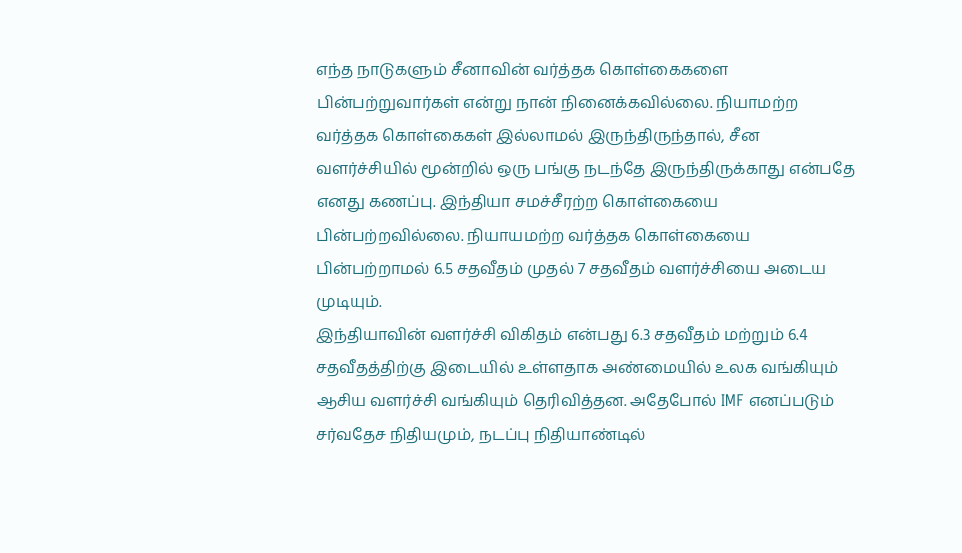எந்த நாடுகளும் சீனாவின் வர்த்தக கொள்கைகளை பின்பற்றுவார்கள் என்று நான் நினைக்கவில்லை. நியாமற்ற வர்த்தக கொள்கைகள் இல்லாமல் இருந்திருந்தால், சீன வளர்ச்சியில் மூன்றில் ஒரு பங்கு நடந்தே இருந்திருக்காது என்பதே எனது கணப்பு. இந்தியா சமச்சீரற்ற கொள்கையை பின்பற்றவில்லை. நியாயமற்ற வர்த்தக கொள்கையை பின்பற்றாமல் 6.5 சதவீதம் முதல் 7 சதவீதம் வளர்ச்சியை அடைய முடியும்.
இந்தியாவின் வளர்ச்சி விகிதம் என்பது 6.3 சதவீதம் மற்றும் 6.4 சதவீதத்திற்கு இடையில் உள்ளதாக அண்மையில் உலக வங்கியும் ஆசிய வளர்ச்சி வங்கியும் தெரிவித்தன. அதேபோல் IMF எனப்படும் சர்வதேச நிதியமும், நடப்பு நிதியாண்டில்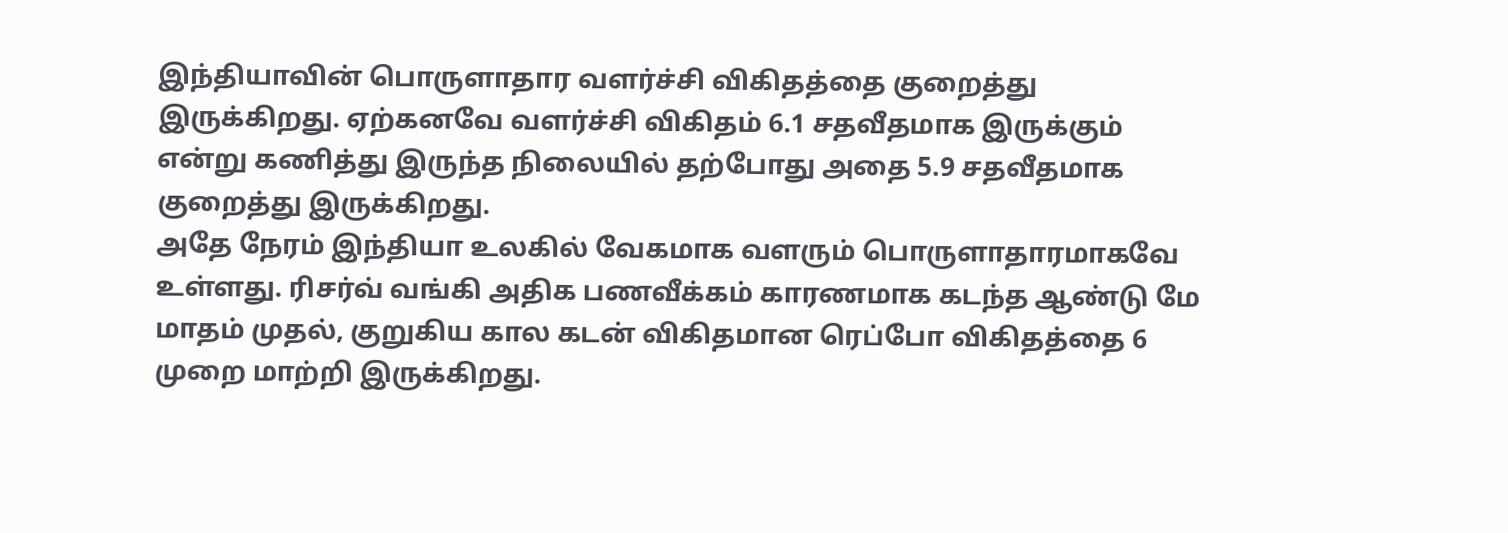இந்தியாவின் பொருளாதார வளர்ச்சி விகிதத்தை குறைத்து இருக்கிறது. ஏற்கனவே வளர்ச்சி விகிதம் 6.1 சதவீதமாக இருக்கும் என்று கணித்து இருந்த நிலையில் தற்போது அதை 5.9 சதவீதமாக குறைத்து இருக்கிறது.
அதே நேரம் இந்தியா உலகில் வேகமாக வளரும் பொருளாதாரமாகவே உள்ளது. ரிசர்வ் வங்கி அதிக பணவீக்கம் காரணமாக கடந்த ஆண்டு மே மாதம் முதல், குறுகிய கால கடன் விகிதமான ரெப்போ விகிதத்தை 6 முறை மாற்றி இருக்கிறது.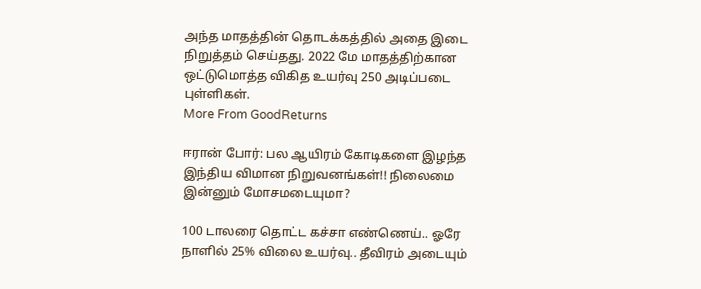அந்த மாதத்தின் தொடக்கத்தில் அதை இடை நிறுத்தம் செய்தது. 2022 மே மாதத்திற்கான ஒட்டுமொத்த விகித உயர்வு 250 அடிப்படை புள்ளிகள்.
More From GoodReturns

ஈரான் போர்: பல ஆயிரம் கோடிகளை இழந்த இந்திய விமான நிறுவனங்கள்!! நிலைமை இன்னும் மோசமடையுமா?

100 டாலரை தொட்ட கச்சா எண்ணெய்.. ஓரே நாளில் 25% விலை உயர்வு.. தீவிரம் அடையும்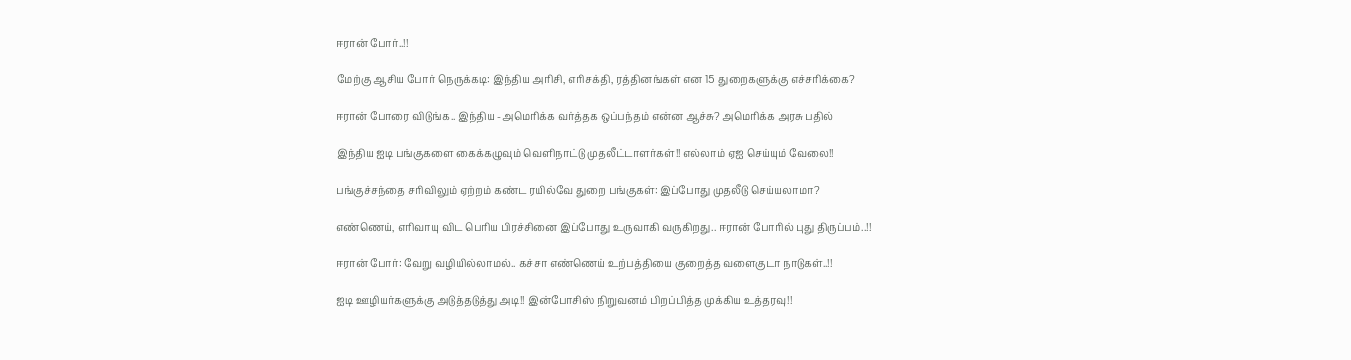ஈரான் போர்..!!

மேற்கு ஆசிய போர் நெருக்கடி: இந்திய அரிசி, எரிசக்தி, ரத்தினங்கள் என 15 துறைகளுக்கு எச்சரிக்கை?

ஈரான் போரை விடுங்க.. இந்திய -அமெரிக்க வர்த்தக ஒப்பந்தம் என்ன ஆச்சு? அமெரிக்க அரசு பதில்

இந்திய ஐடி பங்குகளை கைக்கழுவும் வெளிநாட்டு முதலீட்டாளர்கள்!! எல்லாம் ஏஐ செய்யும் வேலை!!

பங்குச்சந்தை சரிவிலும் ஏற்றம் கண்ட ரயில்வே துறை பங்குகள்: இப்போது முதலீடு செய்யலாமா?

எண்ணெய், எரிவாயு விட பெரிய பிரச்சினை இப்போது உருவாகி வருகிறது.. ஈரான் போரில் புது திருப்பம்..!!

ஈரான் போர்: வேறு வழியில்லாமல்.. கச்சா எண்ணெய் உற்பத்தியை குறைத்த வளைகுடா நாடுகள்..!!

ஐடி ஊழியர்களுக்கு அடுத்தடுத்து அடி!! இன்போசிஸ் நிறுவனம் பிறப்பித்த முக்கிய உத்தரவு!!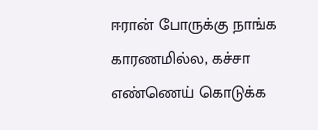ஈரான் போருக்கு நாங்க காரணமில்ல, கச்சா எண்ணெய் கொடுக்க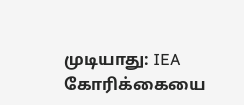முடியாது: IEA கோரிக்கையை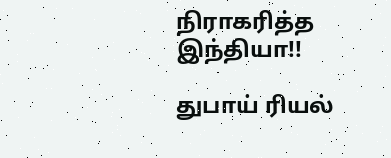நிராகரித்த இந்தியா!!

துபாய் ரியல்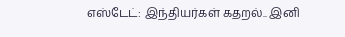எஸ்டேட்: இந்தியர்கள் கதறல்.. இனி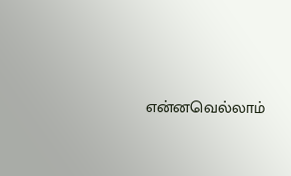என்னவெல்லாம்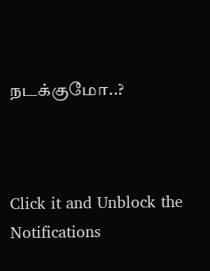நடக்குமோ..?



Click it and Unblock the Notifications